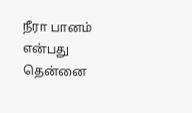நீரா பானம் என்பது தென்னை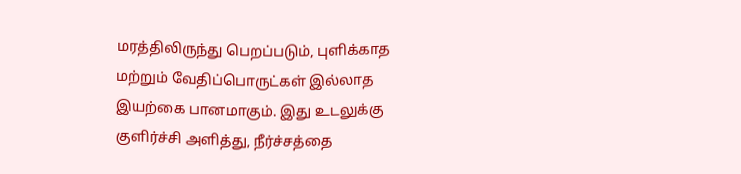மரத்திலிருந்து பெறப்படும், புளிக்காத மற்றும் வேதிப்பொருட்கள் இல்லாத இயற்கை பானமாகும். இது உடலுக்கு குளிர்ச்சி அளித்து, நீர்ச்சத்தை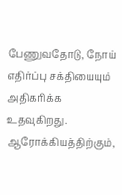பேணுவதோடு, நோய் எதிர்ப்பு சக்தியையும் அதிகரிக்க உதவுகிறது.
ஆரோக்கியத்திற்கும்,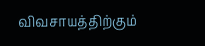விவசாயத்திற்கும்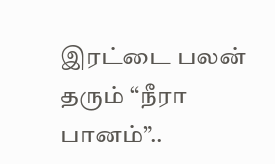இரட்டை பலன் தரும் “நீரா பானம்”..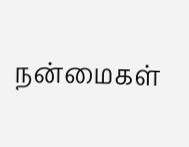நன்மைகள்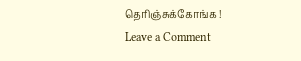தெரிஞ்சுக்கோங்க !
Leave a Comment